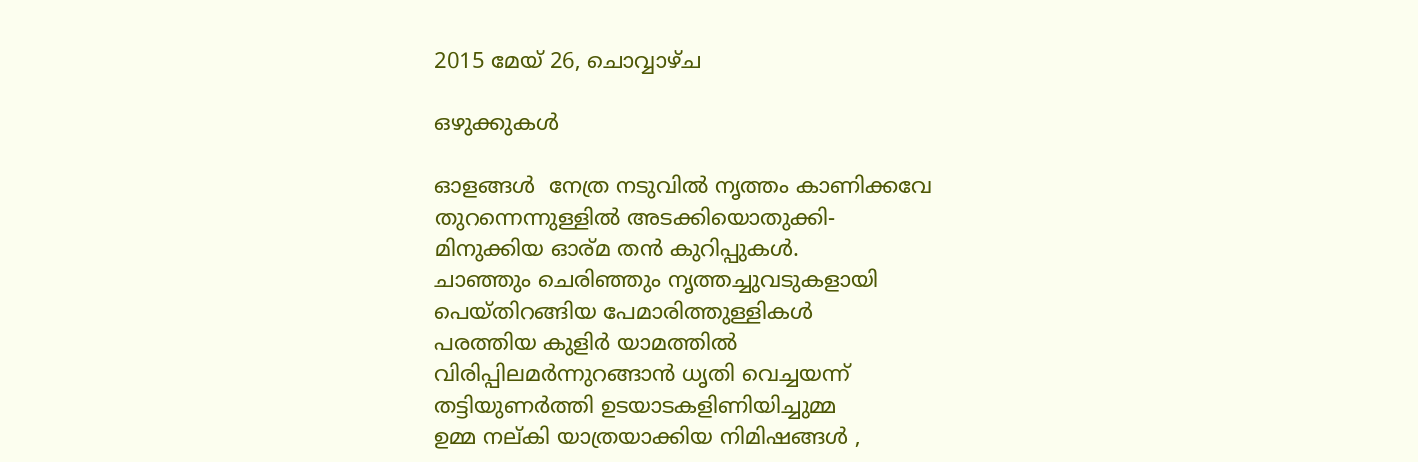2015 മേയ് 26, ചൊവ്വാഴ്ച

ഒഴുക്കുകള്‍

ഓളങ്ങൾ  നേത്ര നടുവില്‍ നൃത്തം കാണിക്കവേ
തുറന്നെന്നുള്ളിൽ അടക്കിയൊതുക്കി-
മിനുക്കിയ ഓര്മ തൻ കുറിപ്പുകൾ.
ചാഞ്ഞും ചെരിഞ്ഞും നൃത്തച്ചുവടുകളായി
പെയ്തിറങ്ങിയ പേമാരിത്തുള്ളികൾ
പരത്തിയ കുളിര്‍ യാമത്തിൽ
വിരിപ്പിലമര്‍ന്നുറങ്ങാൻ ധൃതി വെച്ചയന്ന്
തട്ടിയുണര്‍ത്തി ഉടയാടകളിണിയിച്ചുമ്മ
ഉമ്മ നല്കി യാത്രയാക്കിയ നിമിഷങ്ങൾ ,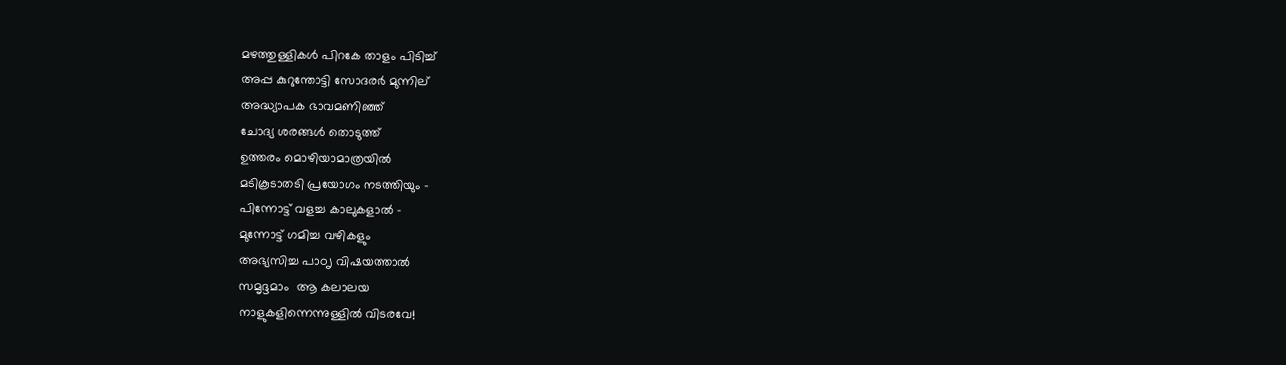മഴത്തുള്ളികള്‍ പിറകേ താളം പിടിച്ച്
അപ്പ കുറുന്തോട്ടി സോദരര്‍ മുന്നില്
അദ്ധ്യാപക ഭാവമണിഞ്ഞ്
ചോദ്യ ശരങ്ങൾ തൊടുത്ത്
ഉത്തരം മൊഴിയാമാത്രയിൽ
മടികൂടാതടി പ്രയോഗം നടത്തിയും -
പിന്നോട്ട് വളച്ച കാലുകളാൽ -
മുന്നോട്ട് ഗമിച്ച വഴികളും
അഭ്യസിച്ച പാഠൃ വിഷയത്താൽ
സമൃദ്ദമാം  ആ കലാലയ
നാളുകളിന്നെന്നുള്ളില്‍ വിടരവേ!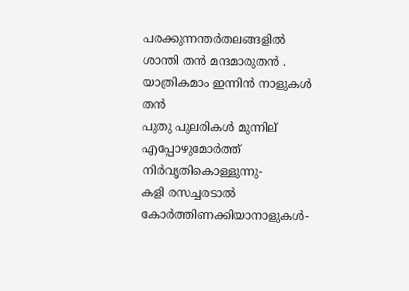പരക്കുന്നന്തര്‍തലങ്ങളിൽ
ശാന്തി തൻ മന്ദമാരുതൻ .
യാത്രികമാം ഇന്നിന്‍ നാളുകള്‍ തൻ
പുതു പുലരികൾ മുന്നില്
എപ്പോഴുമോര്‍ത്ത് നിര്‍വൃതികൊള്ളുന്നു-
കളി രസച്ചരടാൽ കോർത്തിണക്കിയാനാളുകൾ-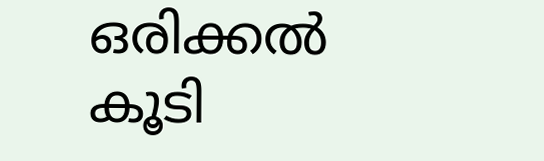ഒരിക്കല്‍ കൂടി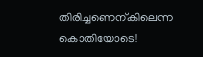തിരിച്ചണെന്കിലെന്ന കൊതിയോടെ!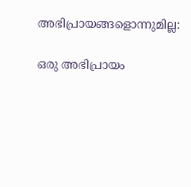അഭിപ്രായങ്ങളൊന്നുമില്ല:

ഒരു അഭിപ്രായം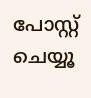പോസ്റ്റ് ചെയ്യൂ